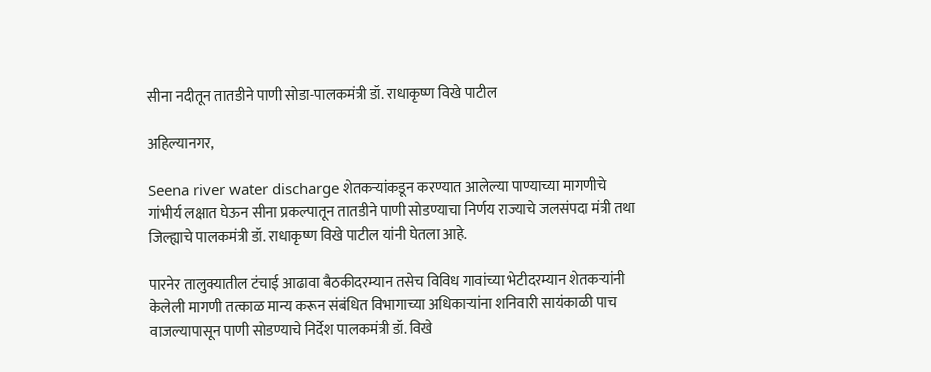सीना नदीतून तातडीने पाणी सोडा-पालकमंत्री डॉ. राधाकृष्ण विखे पाटील

अहिल्यानगर,

Seena river water discharge शेतकऱ्यांकडून करण्यात आलेल्या पाण्याच्या मागणीचे गांभीर्य लक्षात घेऊन सीना प्रकल्पातून तातडीने पाणी सोडण्याचा निर्णय राज्याचे जलसंपदा मंत्री तथा जिल्ह्याचे पालकमंत्री डॉ. राधाकृष्ण विखे पाटील यांनी घेतला आहे.

पारनेर तालुक्यातील टंचाई आढावा बैठकीदरम्यान तसेच विविध गावांच्या भेटीदरम्यान शेतकऱ्यांनी केलेली मागणी तत्काळ मान्य करून संबंधित विभागाच्या अधिकाऱ्यांना शनिवारी सायंकाळी पाच वाजल्यापासून पाणी सोडण्याचे निर्देश पालकमंत्री डॉ. विखे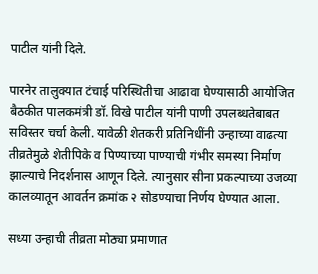पाटील यांनी दिले.

पारनेर तालुक्यात टंचाई परिस्थितीचा आढावा घेण्यासाठी आयोजित बैठकीत पालकमंत्री डॉ. विखे पाटील यांनी पाणी उपलब्धतेबाबत सविस्तर चर्चा केली. यावेळी शेतकरी प्रतिनिधींनी उन्हाच्या वाढत्या तीव्रतेमुळे शेतीपिके व पिण्याच्या पाण्याची गंभीर समस्या निर्माण झाल्याचे निदर्शनास आणून दिले. त्यानुसार सीना प्रकल्पाच्या उजव्या कालव्यातून आवर्तन क्रमांक २ सोडण्याचा निर्णय घेण्यात आला.

सध्या उन्हाची तीव्रता मोठ्या प्रमाणात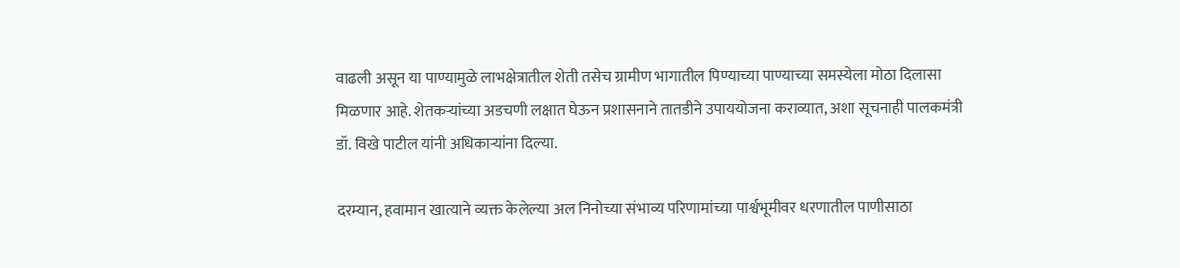वाढली असून या पाण्यामुळे लाभक्षेत्रातील शेती तसेच ग्रामीण भागातील पिण्याच्या पाण्याच्या समस्येला मोठा दिलासा मिळणार आहे. शेतकऱ्यांच्या अडचणी लक्षात घेऊन प्रशासनाने तातडीने उपाययोजना कराव्यात, अशा सूचनाही पालकमंत्री डॉ. विखे पाटील यांनी अधिकाऱ्यांना दिल्या.

दरम्यान, हवामान खात्याने व्यक्त केलेल्या अल निनोच्या संभाव्य परिणामांच्या पार्श्वभूमीवर धरणातील पाणीसाठा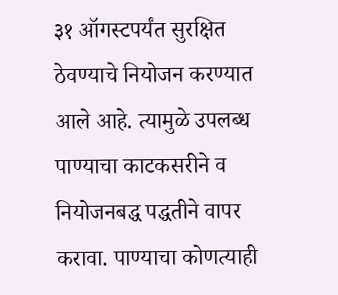३१ ऑगस्टपर्यंत सुरक्षित ठेवण्याचे नियोजन करण्यात आले आहे. त्यामुळे उपलब्ध पाण्याचा काटकसरीने व नियोजनबद्ध पद्धतीने वापर करावा. पाण्याचा कोणत्याही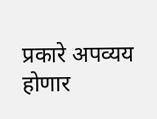प्रकारे अपव्यय होणार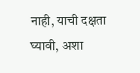नाही, याची दक्षता घ्यावी, अशा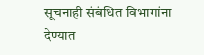सूचनाही संबंधित विभागांना देण्यात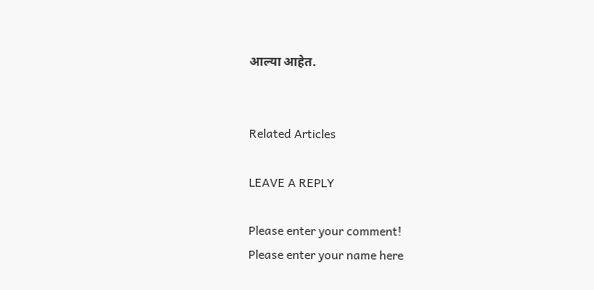आल्या आहेत.


Related Articles

LEAVE A REPLY

Please enter your comment!
Please enter your name here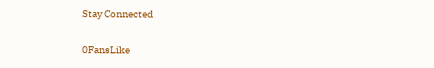Stay Connected

0FansLike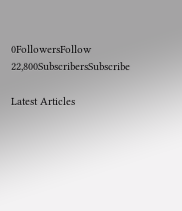0FollowersFollow
22,800SubscribersSubscribe

Latest Articles